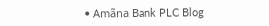• Amãna Bank PLC Blog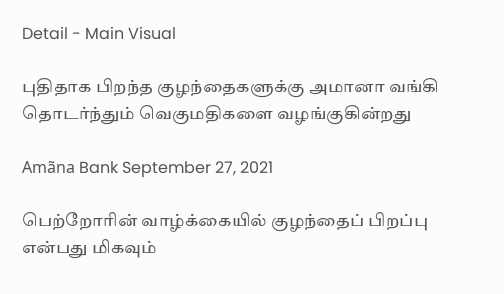Detail - Main Visual

புதிதாக பிறந்த குழந்தைகளுக்கு அமானா வங்கி தொடர்ந்தும் வெகுமதிகளை வழங்குகின்றது

Amãna Bank September 27, 2021

பெற்றோரின் வாழ்க்கையில் குழந்தைப் பிறப்பு என்பது மிகவும்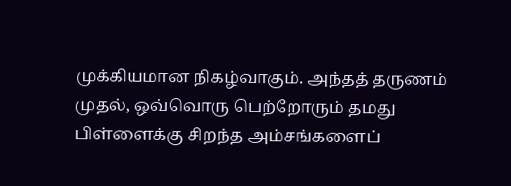முக்கியமான நிகழ்வாகும். அந்தத் தருணம் முதல், ஒவ்வொரு பெற்றோரும் தமது பிள்ளைக்கு சிறந்த அம்சங்களைப்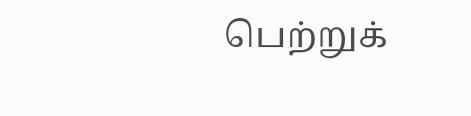பெற்றுக்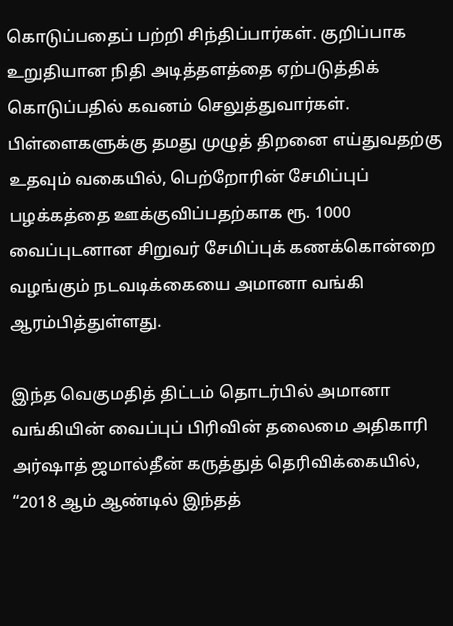கொடுப்பதைப் பற்றி சிந்திப்பார்கள். குறிப்பாக உறுதியான நிதி அடித்தளத்தை ஏற்படுத்திக் கொடுப்பதில் கவனம் செலுத்துவார்கள். பிள்ளைகளுக்கு தமது முழுத் திறனை எய்துவதற்கு உதவும் வகையில், பெற்றோரின் சேமிப்புப் பழக்கத்தை ஊக்குவிப்பதற்காக ரூ. 1000 வைப்புடனான சிறுவர் சேமிப்புக் கணக்கொன்றை வழங்கும் நடவடிக்கையை அமானா வங்கி ஆரம்பித்துள்ளது.

இந்த வெகுமதித் திட்டம் தொடர்பில் அமானா வங்கியின் வைப்புப் பிரிவின் தலைமை அதிகாரி அர்ஷாத் ஜமால்தீன் கருத்துத் தெரிவிக்கையில், “2018 ஆம் ஆண்டில் இந்தத்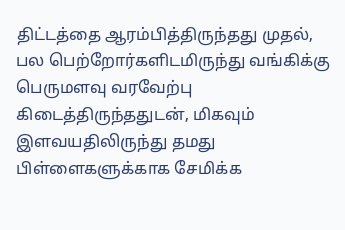திட்டத்தை ஆரம்பித்திருந்தது முதல், பல பெற்றோர்களிடமிருந்து வங்கிக்கு பெருமளவு வரவேற்பு கிடைத்திருந்ததுடன், மிகவும் இளவயதிலிருந்து தமது பிள்ளைகளுக்காக சேமிக்க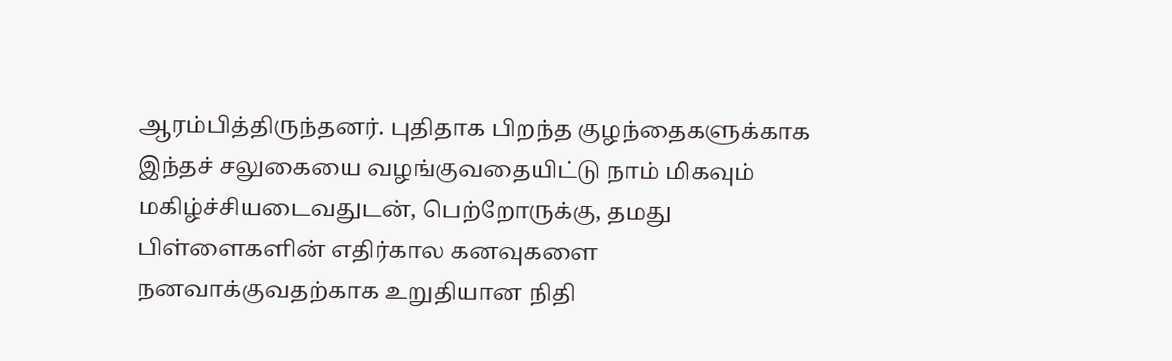ஆரம்பித்திருந்தனர். புதிதாக பிறந்த குழந்தைகளுக்காக இந்தச் சலுகையை வழங்குவதையிட்டு நாம் மிகவும் மகிழ்ச்சியடைவதுடன், பெற்றோருக்கு, தமது பிள்ளைகளின் எதிர்கால கனவுகளை நனவாக்குவதற்காக உறுதியான நிதி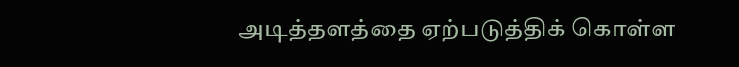அடித்தளத்தை ஏற்படுத்திக் கொள்ள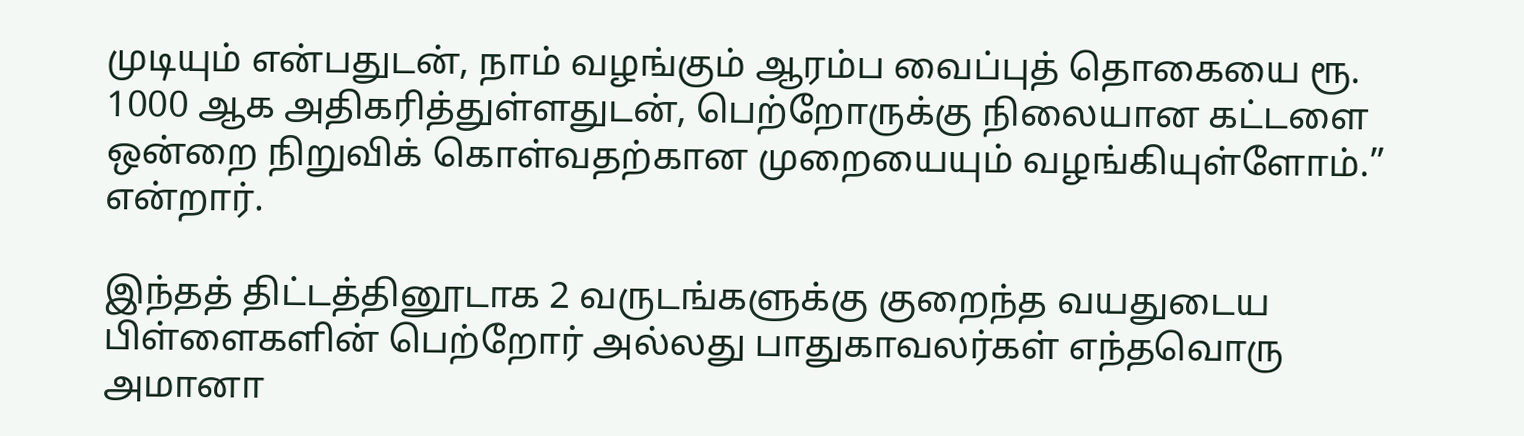முடியும் என்பதுடன், நாம் வழங்கும் ஆரம்ப வைப்புத் தொகையை ரூ. 1000 ஆக அதிகரித்துள்ளதுடன், பெற்றோருக்கு நிலையான கட்டளை ஒன்றை நிறுவிக் கொள்வதற்கான முறையையும் வழங்கியுள்ளோம்.” என்றார்.

இந்தத் திட்டத்தினூடாக 2 வருடங்களுக்கு குறைந்த வயதுடைய பிள்ளைகளின் பெற்றோர் அல்லது பாதுகாவலர்கள் எந்தவொரு அமானா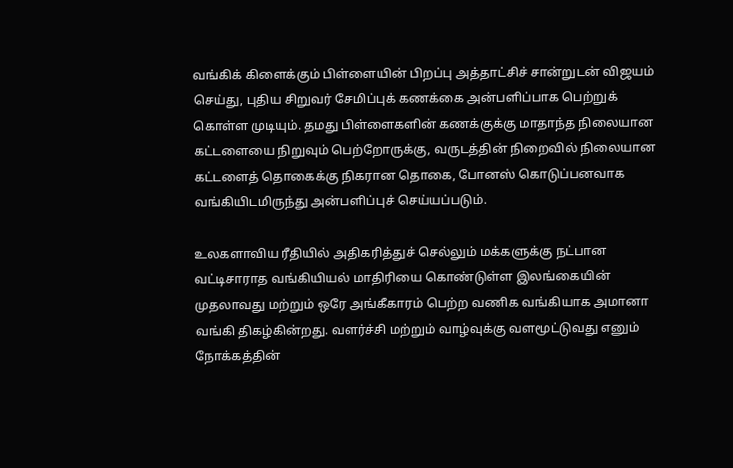வங்கிக் கிளைக்கும் பிள்ளையின் பிறப்பு அத்தாட்சிச் சான்றுடன் விஜயம் செய்து, புதிய சிறுவர் சேமிப்புக் கணக்கை அன்பளிப்பாக பெற்றுக் கொள்ள முடியும். தமது பிள்ளைகளின் கணக்குக்கு மாதாந்த நிலையான கட்டளையை நிறுவும் பெற்றோருக்கு, வருடத்தின் நிறைவில் நிலையான கட்டளைத் தொகைக்கு நிகரான தொகை, போனஸ் கொடுப்பனவாக வங்கியிடமிருந்து அன்பளிப்புச் செய்யப்படும்.

உலகளாவிய ரீதியில் அதிகரித்துச் செல்லும் மக்களுக்கு நட்பான வட்டிசாராத வங்கியியல் மாதிரியை கொண்டுள்ள இலங்கையின் முதலாவது மற்றும் ஒரே அங்கீகாரம் பெற்ற வணிக வங்கியாக அமானா வங்கி திகழ்கின்றது. வளர்ச்சி மற்றும் வாழ்வுக்கு வளமூட்டுவது எனும் நோக்கத்தின்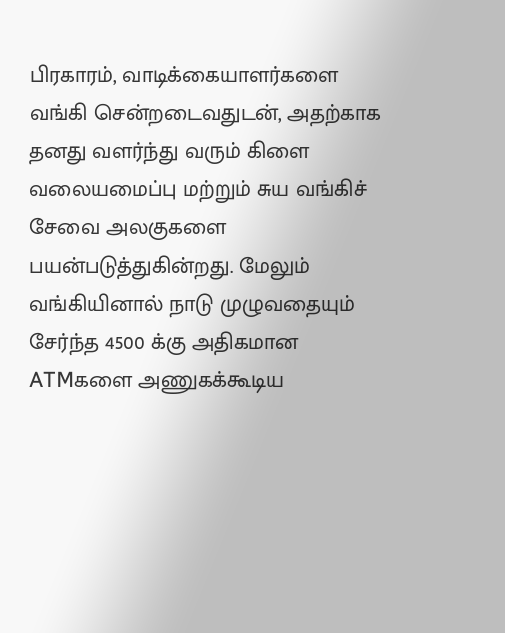பிரகாரம், வாடிக்கையாளர்களை வங்கி சென்றடைவதுடன், அதற்காக தனது வளர்ந்து வரும் கிளை வலையமைப்பு மற்றும் சுய வங்கிச் சேவை அலகுகளை பயன்படுத்துகின்றது. மேலும் வங்கியினால் நாடு முழுவதையும் சேர்ந்த 4500 க்கு அதிகமான ATMகளை அணுகக்கூடிய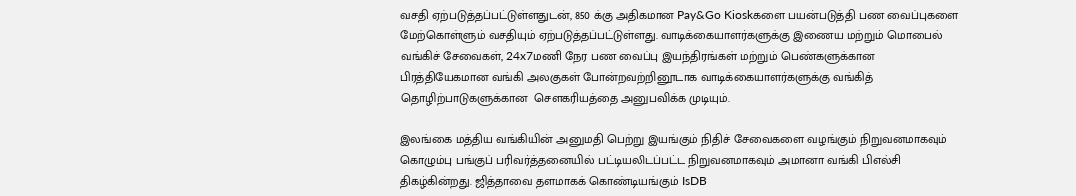வசதி ஏற்படுத்தப்பட்டுள்ளதுடன், 850 க்கு அதிகமான Pay&Go Kioskகளை பயன்படுத்தி பண வைப்புகளை மேற்கொள்ளும் வசதியும் ஏற்படுத்தப்பட்டுள்ளது. வாடிக்கையாளர்களுக்கு இணைய மற்றும் மொபைல் வங்கிச் சேவைகள், 24x7மணி நேர பண வைப்பு இயந்திரங்கள் மற்றும் பெண்களுக்கான பிரத்தியேகமான வங்கி அலகுகள் போன்றவற்றினூடாக வாடிக்கையாளர்களுக்கு வங்கித் தொழிற்பாடுகளுக்கான  சௌகரியத்தை அனுபவிக்க முடியும்.

இலங்கை மத்திய வங்கியின் அனுமதி பெற்று இயங்கும் நிதிச் சேவைகளை வழங்கும் நிறுவனமாகவும் கொழும்பு பங்குப் பரிவர்த்தனையில் பட்டியலிடப்பட்ட நிறுவனமாகவும் அமானா வங்கி பிஎல்சி திகழ்கின்றது. ஜித்தாவை தளமாகக் கொண்டியங்கும் IsDB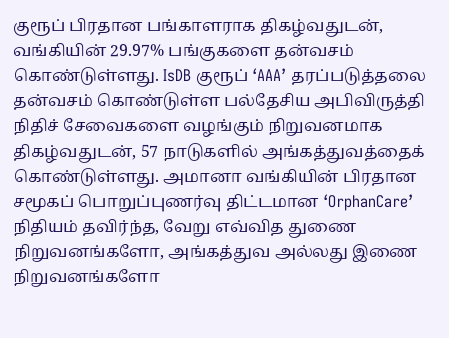குரூப் பிரதான பங்காளராக திகழ்வதுடன், வங்கியின் 29.97% பங்குகளை தன்வசம் கொண்டுள்ளது. IsDB குரூப் ‘AAA’ தரப்படுத்தலை தன்வசம் கொண்டுள்ள பல்தேசிய அபிவிருத்தி நிதிச் சேவைகளை வழங்கும் நிறுவனமாக திகழ்வதுடன், 57 நாடுகளில் அங்கத்துவத்தைக் கொண்டுள்ளது. அமானா வங்கியின் பிரதான சமூகப் பொறுப்புணர்வு திட்டமான ‘OrphanCare’ நிதியம் தவிர்ந்த, வேறு எவ்வித துணை நிறுவனங்களோ, அங்கத்துவ அல்லது இணை நிறுவனங்களோ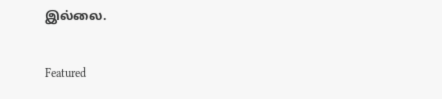இல்லை.

Featured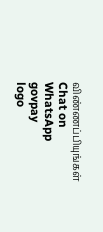விண்ணப்பியுங்கள்
Chat on WhatsApp
govpay
logo